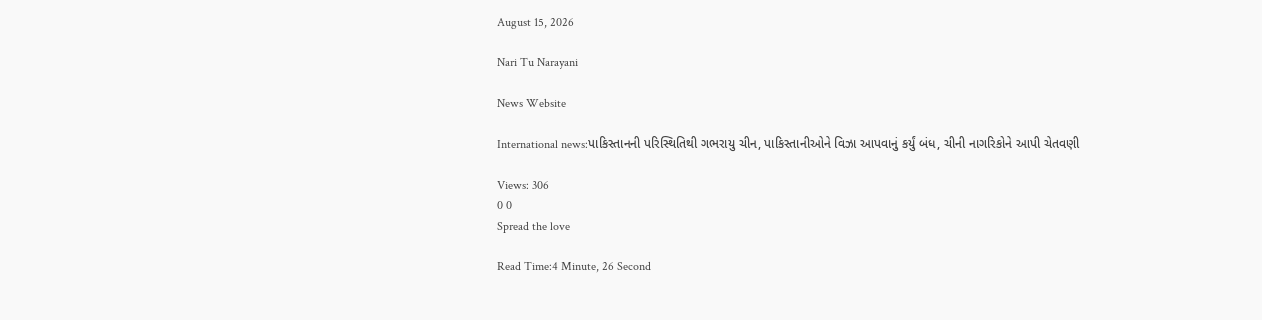August 15, 2026

Nari Tu Narayani

News Website

International news:પાકિસ્તાનની પરિસ્થિતિથી ગભરાયુ ચીન, પાકિસ્તાનીઓને વિઝા આપવાનું કર્યું બંધ, ચીની નાગરિકોને આપી ચેતવણી

Views: 306
0 0
Spread the love

Read Time:4 Minute, 26 Second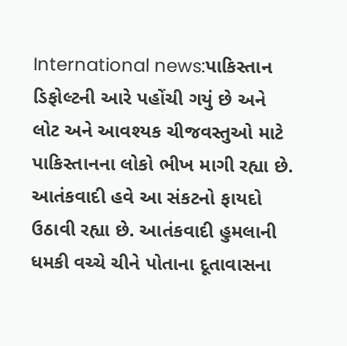International news:પાકિસ્તાન ડિફોલ્ટની આરે પહોંચી ગયું છે અને લોટ અને આવશ્યક ચીજવસ્તુઓ માટે પાકિસ્તાનના લોકો ભીખ માગી રહ્યા છે. આતંકવાદી હવે આ સંકટનો ફાયદો ઉઠાવી રહ્યા છે. આતંકવાદી હુમલાની ધમકી વચ્ચે ચીને પોતાના દૂતાવાસના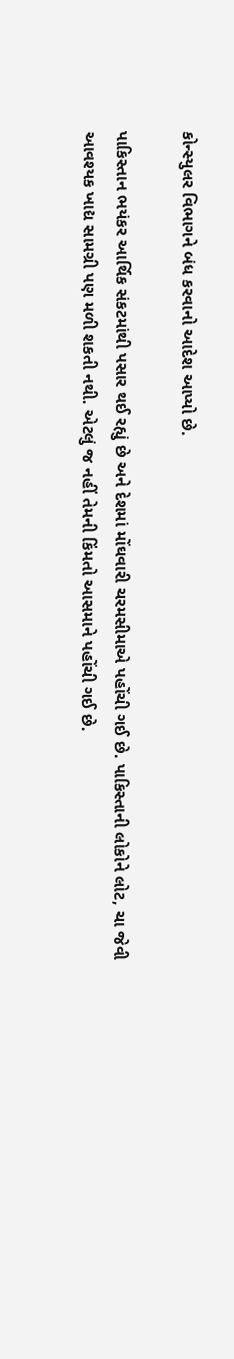કોન્સ્યુલર વિભાગને બંધ કરવાનો આદેશ આપ્યો છે.

પાકિસ્તાન ભયંકર આર્થિક સંકટમાંથી પસાર થઈ રહ્યું છે અને દેશમાં મોંઘવારી ચરમસીમાએ પહોંચી ગઈ છે. પાકિસ્તાની લોકોને લોટ, ચા જેવી આવશ્યક ખાદ્ય સામગ્રી પણ મળી શકતી નથી. એટલું જ નહીં તેમની કિંમતો આસમાને પહોંચી ગઈ છે.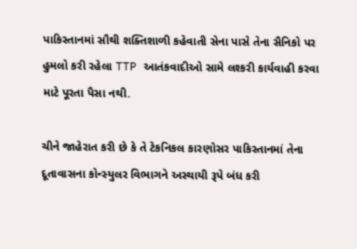પાકિસ્તાનમાં સૌથી શક્તિશાળી કહેવાતી સેના પાસે તેના સૈનિકો પર હુમલો કરી રહેલા TTP આતંકવાદીઓ સામે લશ્કરી કાર્યવાહી કરવા માટે પૂરતા પૈસા નથી.

ચીને જાહેરાત કરી છે કે તે ટેકનિકલ કારણોસર પાકિસ્તાનમાં તેના દૂતાવાસના કોન્સ્યુલર વિભાગને અસ્થાયી રૂપે બંધ કરી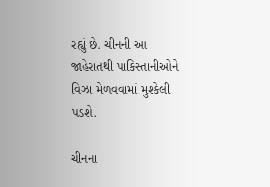રહ્યું છે. ચીનની આ જાહેરાતથી પાકિસ્તાનીઓને વિઝા મેળવવામાં મુશ્કેલી પડશે.

ચીનના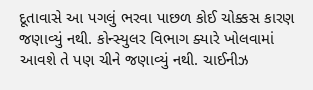દૂતાવાસે આ પગલું ભરવા પાછળ કોઈ ચોક્કસ કારણ જણાવ્યું નથી. કોન્સ્યુલર વિભાગ ક્યારે ખોલવામાં આવશે તે પણ ચીને જણાવ્યું નથી. ચાઈનીઝ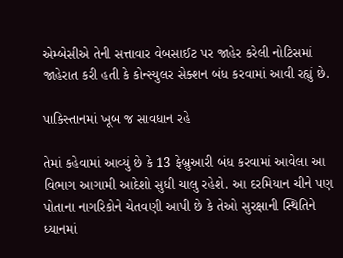એમ્બેસીએ તેની સત્તાવાર વેબસાઈટ પર જાહેર કરેલી નોટિસમાં જાહેરાત કરી હતી કે કોન્સ્યુલર સેક્શન બંધ કરવામાં આવી રહ્યું છે.

પાકિસ્તાનમાં ખૂબ જ સાવધાન રહે

તેમાં કહેવામાં આવ્યું છે કે 13 ફેબ્રુઆરી બંધ કરવામાં આવેલા આ વિભાગ આગામી આદેશો સુધી ચાલુ રહેશે. આ દરમિયાન ચીને પણ પોતાના નાગરિકોને ચેતવણી આપી છે કે તેઓ સુરક્ષાની સ્થિતિને ધ્યાનમાં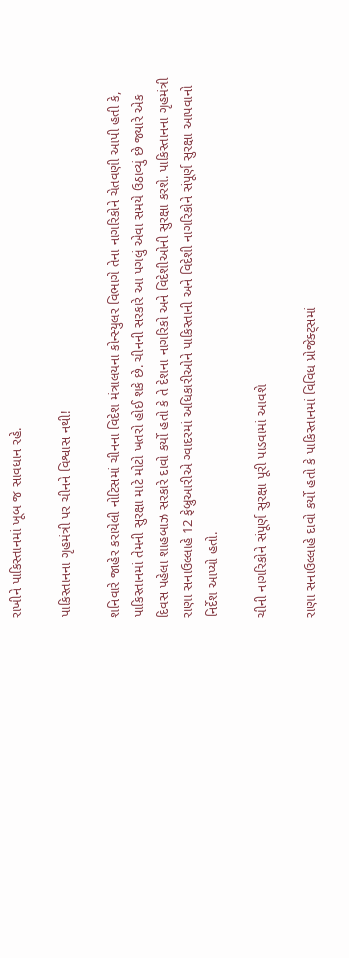રાખીને પાકિસ્તાનમાં ખૂબ જ સાવધાન રહે.

પાકિસ્તાનના ગૃહમંત્રી પર ચીનને વિશ્વાસ નથી!

શનિવારે જાહેર કરાયેલી નોટિસમાં ચીનના વિદેશ મંત્રાલયના કોન્સ્યુલર વિભાગે તેના નાગરિકોને ચેતવણી આપી હતી કે, પાકિસ્તાનમાં તેમની સુરક્ષા માટે મોટો ખતરો હોઈ શકે છે. ચીનની સરકારે આ પગલું એવા સમયે ઉઠાવ્યું છે જ્યારે એક દિવસ પહેલા શાહબાઝ સરકારે દાવો કર્યો હતો કે તે દેશના નાગરિકો અને વિદેશીઓની સુરક્ષા કરશે. પાકિસ્તાનના ગૃહમંત્રી રાણા સનાઉલ્લાહે 12 ફેબ્રુઆરીએ ગ્વાદરમાં અધિકારીઓને પાકિસ્તાની અને વિદેશી નાગરિકોને સંપૂર્ણ સુરક્ષા આપવાનો નિર્દેશ આપ્યો હતો.

ચીની નાગરિકોને સંપૂર્ણ સુરક્ષા પૂરી પાડવામાં આવશે

રાણા સનાઉલ્લાહે દાવો કર્યો હતો કે પાકિસ્તાનમાં વિવિધ પ્રોજેક્ટ્સમાં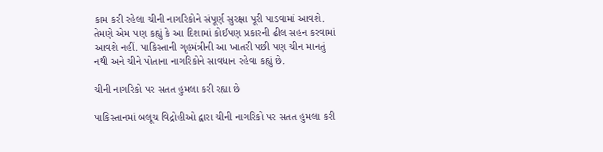કામ કરી રહેલા ચીની નાગરિકોને સંપૂર્ણ સુરક્ષા પૂરી પાડવામાં આવશે. તેમણે એમ પણ કહ્યું કે આ દિશામાં કોઈપણ પ્રકારની ઢીલ સહન કરવામાં આવશે નહીં. પાકિસ્તાની ગૃહમંત્રીની આ ખાતરી પછી પણ ચીન માનતું નથી અને ચીને પોતાના નાગરિકોને સાવધાન રહેવા કહ્યું છે.

ચીની નાગરિકો પર સતત હુમલા કરી રહ્યા છે

પાકિસ્તાનમાં બલૂચ વિદ્રોહીઓ દ્વારા ચીની નાગરિકો પર સતત હુમલા કરી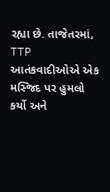રહ્યા છે. તાજેતરમાં, TTP આતંકવાદીઓએ એક મસ્જિદ પર હુમલો કર્યો અને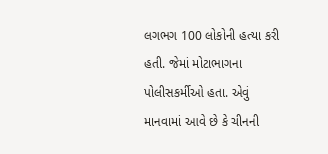લગભગ 100 લોકોની હત્યા કરી હતી. જેમાં મોટાભાગના પોલીસકર્મીઓ હતા. એવું માનવામાં આવે છે કે ચીનની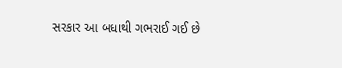સરકાર આ બધાથી ગભરાઈ ગઈ છે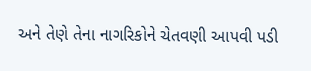અને તેણે તેના નાગરિકોને ચેતવણી આપવી પડી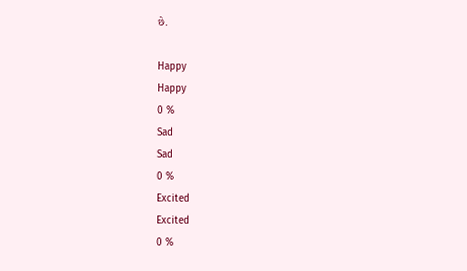છે.

Happy
Happy
0 %
Sad
Sad
0 %
Excited
Excited
0 %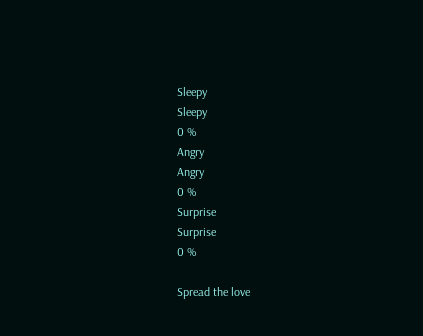Sleepy
Sleepy
0 %
Angry
Angry
0 %
Surprise
Surprise
0 %

Spread the love